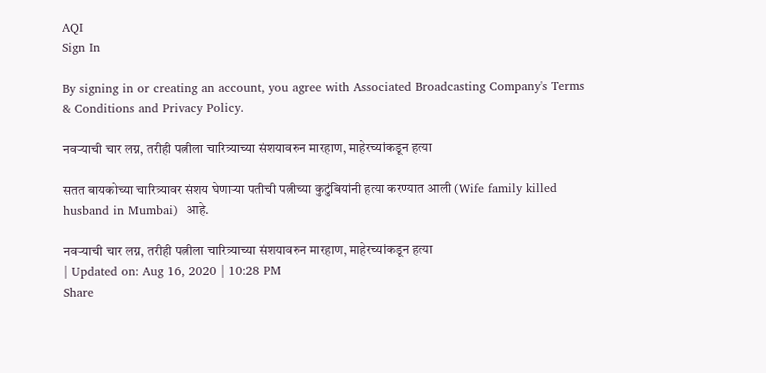AQI
Sign In

By signing in or creating an account, you agree with Associated Broadcasting Company's Terms & Conditions and Privacy Policy.

नवऱ्याची चार लग्न, तरीही पत्नीला चारित्र्याच्या संशयावरुन मारहाण, माहेरच्यांकडून हत्या

सतत बायकोच्या चारित्र्यावर संशय घेणाऱ्या पतीची पत्नीच्या कुटुंबियांनी हत्या करण्यात आली (Wife family killed husband in Mumbai)  आहे.

नवऱ्याची चार लग्न, तरीही पत्नीला चारित्र्याच्या संशयावरुन मारहाण, माहेरच्यांकडून हत्या
| Updated on: Aug 16, 2020 | 10:28 PM
Share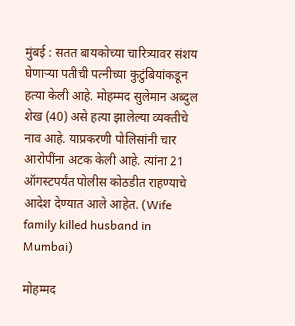मुंबई : सतत बायकोच्या चारित्र्यावर संशय घेणाऱ्या पतीची पत्नीच्या कुटुंबियांकडून हत्या केली आहे. मोहम्मद सुलेमान अब्दुल शेख (40) असे हत्या झालेल्या व्यक्तीचे नाव आहे. याप्रकरणी पोलिसांनी चार आरोपींना अटक केली आहे. त्यांना 21 ऑगस्टपर्यंत पोलीस कोठडीत राहण्याचे आदेश देण्यात आले आहेत. (Wife family killed husband in Mumbai)

मोहम्मद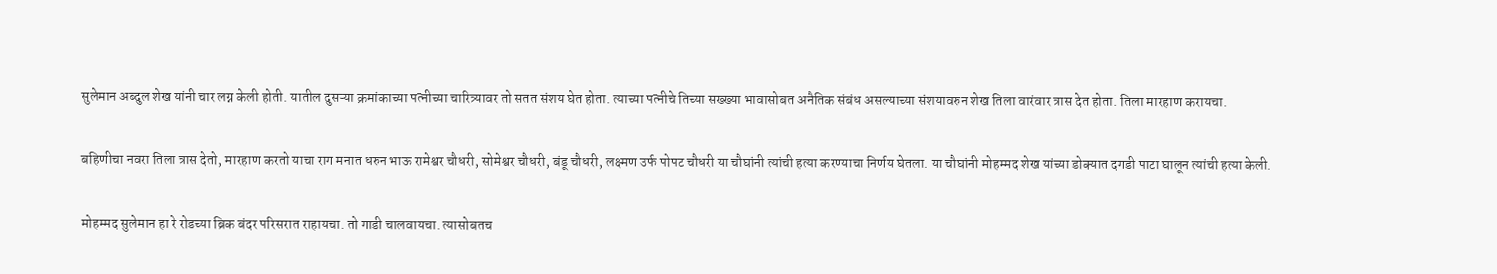सुलेमान अब्दुल शेख यांनी चार लग्न केली होती. यातील दुसऱ्या क्रमांकाच्या पत्नीच्या चारित्र्यावर तो सतत संशय घेत होता. त्याच्या पत्नीचे तिच्या सख्ख्या भावासोबत अनैतिक संबंध असल्याच्या संशयावरुन शेख तिला वारंवार त्रास देत होता. तिला मारहाण करायचा.

बहिणीचा नवरा तिला त्रास देतो, मारहाण करतो याचा राग मनात धरुन भाऊ रामेश्वर चौधरी, सोमेश्वर चौधरी, बंडू चौधरी, लक्ष्मण उर्फ पोपट चौधरी या चौघांनी त्यांची हत्या करण्याचा निर्णय घेतला. या चौघांनी मोहम्मद शेख यांच्या डोक्यात दगडी पाटा घालून त्यांची हत्या केली.

मोहम्मद सुलेमान हा रे रोडच्या ब्रिक बंदर परिसरात राहायचा. तो गाडी चालवायचा. त्यासोबतच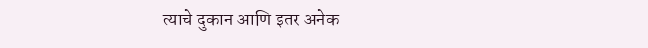त्याचे दुकान आणि इतर अनेक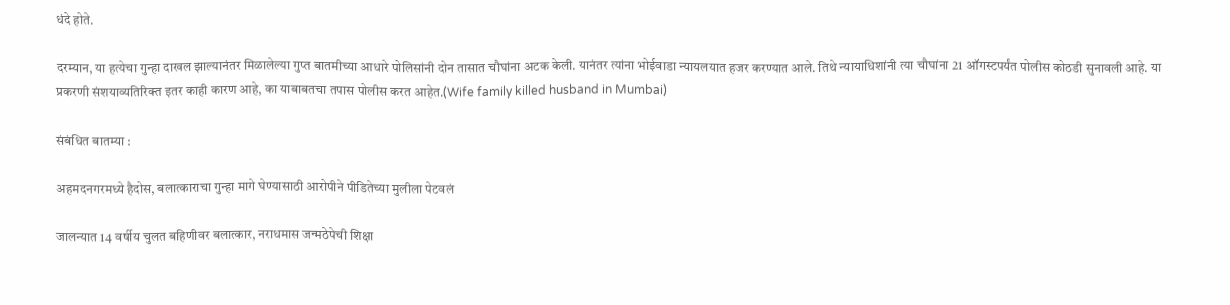धंदे होते.

दरम्यान, या हत्येचा गुन्हा दाखल झाल्यानंतर मिळालेल्या गुप्त बातमीच्या आधारे पोलिसांनी दोन तासात चौघांना अटक केली. यानंतर त्यांना भोईवाडा न्यायलयात हजर करण्यात आले. तिथे न्यायाधिशांनी त्या चौघांना 21 ऑगस्टपर्यंत पोलीस कोठडी सुनावली आहे. या प्रकरणी संशयाव्यतिरिक्त इतर काही कारण आहे, का याबाबतचा तपास पोलीस करत आहेत.(Wife family killed husband in Mumbai)

संबंधित बातम्या :

अहमदनगरमध्ये हैदोस, बलात्काराचा गुन्हा मागे घेण्यासाठी आरोपीने पीडितेच्या मुलीला पेटवलं

जालन्यात 14 वर्षीय चुलत बहिणीवर बलात्कार, नराधमास जन्मठेपेची शिक्षा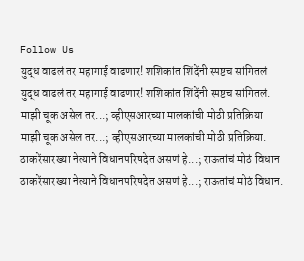Follow Us
युद्ध वाढलं तर महागाई वाढणार! शशिकांत शिंदेंनी स्पष्टच सांगितलं
युद्ध वाढलं तर महागाई वाढणार! शशिकांत शिंदेंनी स्पष्टच सांगितलं.
माझी चूक असेल तर...; व्हीएसआरच्या मालकांची मोठी प्रतिक्रिया
माझी चूक असेल तर...; व्हीएसआरच्या मालकांची मोठी प्रतिक्रिया.
ठाकरेंसारख्या नेत्याने विधानपरिषदेत असणं हे...; राऊतांचं मोठं विधान
ठाकरेंसारख्या नेत्याने विधानपरिषदेत असणं हे...; राऊतांचं मोठं विधान.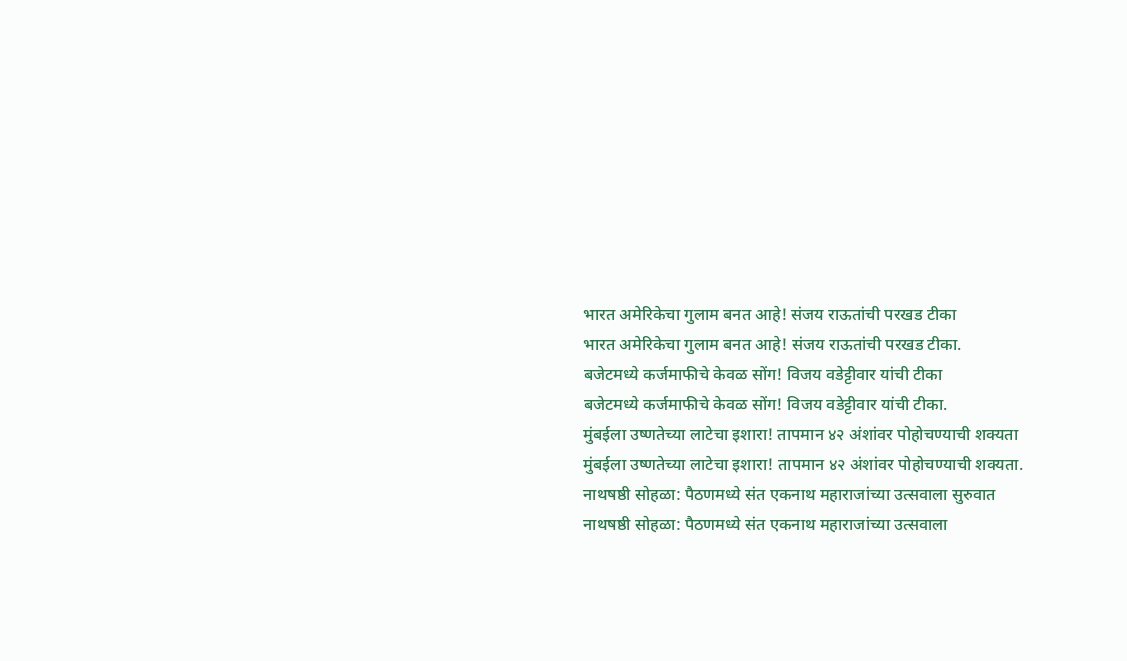भारत अमेरिकेचा गुलाम बनत आहे! संजय राऊतांची परखड टीका
भारत अमेरिकेचा गुलाम बनत आहे! संजय राऊतांची परखड टीका.
बजेटमध्ये कर्जमाफीचे केवळ सोंग! विजय वडेट्टीवार यांची टीका
बजेटमध्ये कर्जमाफीचे केवळ सोंग! विजय वडेट्टीवार यांची टीका.
मुंबईला उष्णतेच्या लाटेचा इशारा! तापमान ४२ अंशांवर पोहोचण्याची शक्यता
मुंबईला उष्णतेच्या लाटेचा इशारा! तापमान ४२ अंशांवर पोहोचण्याची शक्यता.
नाथषष्ठी सोहळा: पैठणमध्ये संत एकनाथ महाराजांच्या उत्सवाला सुरुवात
नाथषष्ठी सोहळा: पैठणमध्ये संत एकनाथ महाराजांच्या उत्सवाला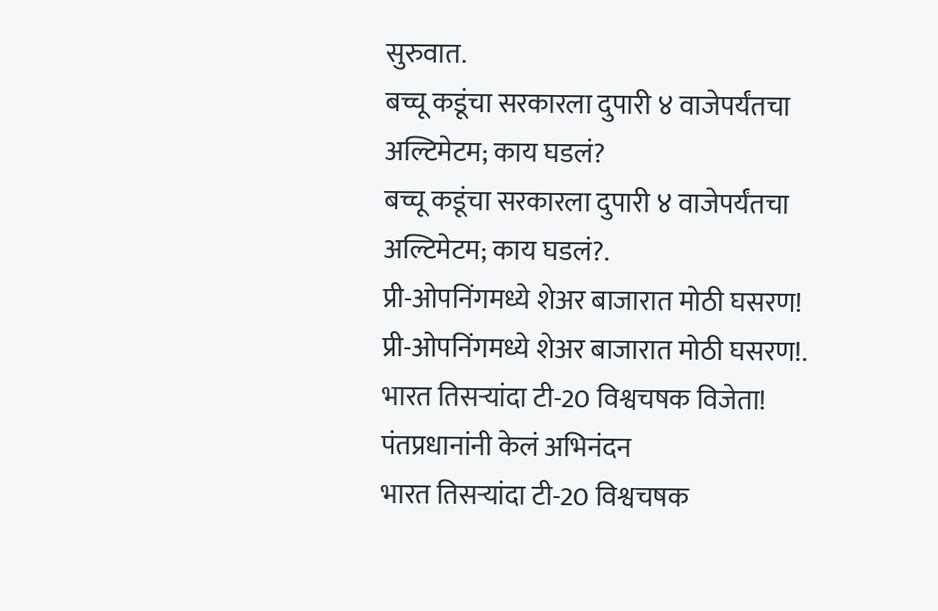सुरुवात.
बच्चू कडूंचा सरकारला दुपारी ४ वाजेपर्यंतचा अल्टिमेटम; काय घडलं?
बच्चू कडूंचा सरकारला दुपारी ४ वाजेपर्यंतचा अल्टिमेटम; काय घडलं?.
प्री-ओपनिंगमध्ये शेअर बाजारात मोठी घसरण!
प्री-ओपनिंगमध्ये शेअर बाजारात मोठी घसरण!.
भारत तिसऱ्यांदा टी-20 विश्वचषक विजेता! पंतप्रधानांनी केलं अभिनंदन
भारत तिसऱ्यांदा टी-20 विश्वचषक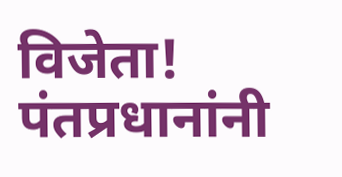विजेता! पंतप्रधानांनी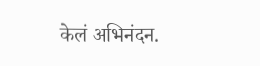केलं अभिनंदन.